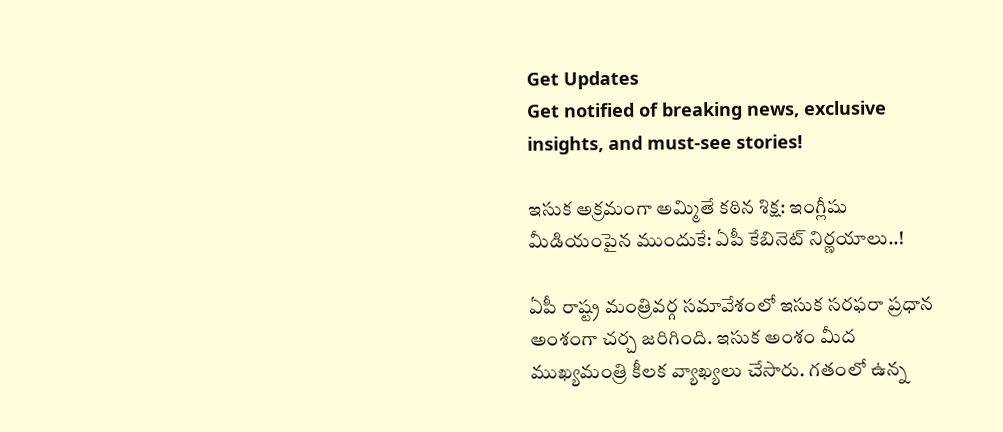Get Updates
Get notified of breaking news, exclusive insights, and must-see stories!

ఇసుక అక్రమంగా అమ్మితే కఠిన శిక్ష: ఇంగ్లీషు మీడియంపైన ముందుకే: ఏపీ కేబినెట్ నిర్ణయాలు..!

ఏపీ రాష్ట్ర మంత్రివర్గ సమావేశంలో ఇసుక సరఫరా ప్రధాన అంశంగా చర్చ జరిగింది. ఇసుక అంశం మీద ముఖ్యమంత్రి కీలక వ్యాఖ్యలు చేసారు. గతంలో ఉన్న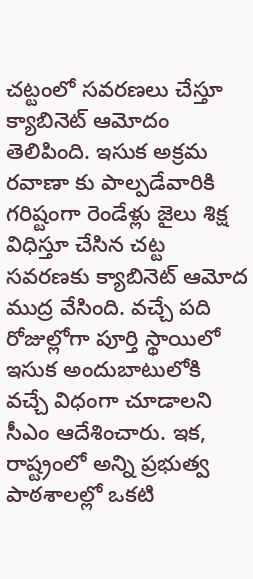చట్టంలో సవరణలు చేస్తూ క్యాబినెట్ ఆమోదం తెలిపింది. ఇసుక అక్రమ రవాణా కు పాల్పడేవారికి గరిష్టంగా రెండేళ్లు జైలు శిక్ష విధిస్తూ చేసిన చట్ట సవరణకు క్యాబినెట్ ఆమోద ముద్ర వేసింది. వచ్చే పది రోజుల్లోగా పూర్తి స్థాయిలో ఇసుక అందుబాటులోకి వచ్చే విధంగా చూడాలని సీఎం ఆదేశించారు. ఇక, రాష్ట్రంలో అన్ని ప్రభుత్వ పాఠశాలల్లో ఒకటి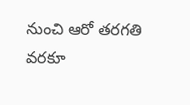నుంచి ఆరో తరగతి వరకూ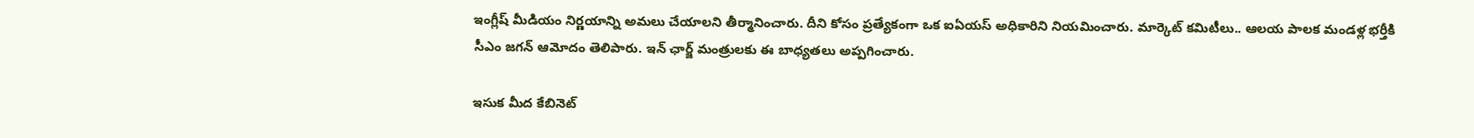ఇంగ్లీష్ మీడియం నిర్ణయాన్ని అమలు చేయాలని తీర్మానించారు. దీని కోసం ప్రత్యేకంగా ఒక ఐఏయస్ అధికారిని నియమించారు. మార్కెట్ కమిటీలు.. ఆలయ పాలక మండళ్ల భర్తీకి సీఎం జగన్ ఆమోదం తెలిపారు. ఇన్ ఛార్జ్ మంత్రులకు ఈ బాధ్యతలు అప్పగించారు.

ఇసుక మీద కేబినెట్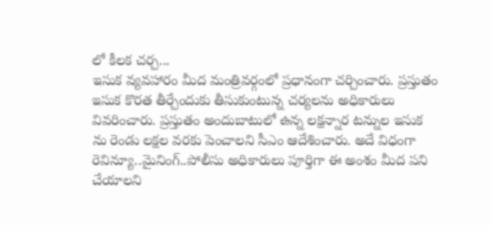లో కీలక చర్చ...
ఇసుక వ్యవహారం మీద మంత్రివర్గంలో ప్రధానంగా చర్చించారు. ప్రస్తుతం ఇసుక కొరత తీర్చేందుకు తీసుకుంటున్న చర్యలను అధికారులు వివరించారు. ప్రస్తుతం అందుబాటులో ఉన్న లక్షన్నార టన్నుల ఇసుక ను రెండు లక్షల వరకు పెంచాలని సీఎం ఆదేశించారు. అదే విధంగా రెవిన్యూ..మైనింగ్..పోలీసు అధికారులు పూర్తిగా ఈ అంశం మీద పని చేయాలని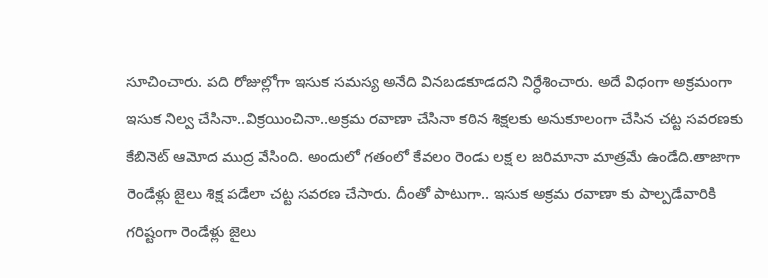సూచించారు. పది రోజుల్లోగా ఇసుక సమస్య అనేది వినబడకూడదని నిర్ధేశించారు. అదే విధంగా అక్రమంగా ఇసుక నిల్వ చేసినా..విక్రయించినా..అక్రమ రవాణా చేసినా కఠిన శిక్షలకు అనుకూలంగా చేసిన చట్ట సవరణకు కేబినెట్ ఆమోద ముద్ర వేసింది. అందులో గతంలో కేవలం రెండు లక్ష ల జరిమానా మాత్రమే ఉండేది.తాజాగా రెండేళ్లు జైలు శిక్ష పడేలా చట్ట సవరణ చేసారు. దీంతో పాటుగా.. ఇసుక అక్రమ రవాణా కు పాల్పడేవారికి గరిష్టంగా రెండేళ్లు జైలు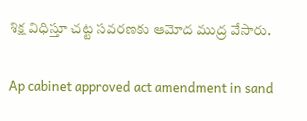శిక్ష విధిస్తూ చట్ట సవరణకు ఆమోద ముద్ర వేసారు.

Ap cabinet approved act amendment in sand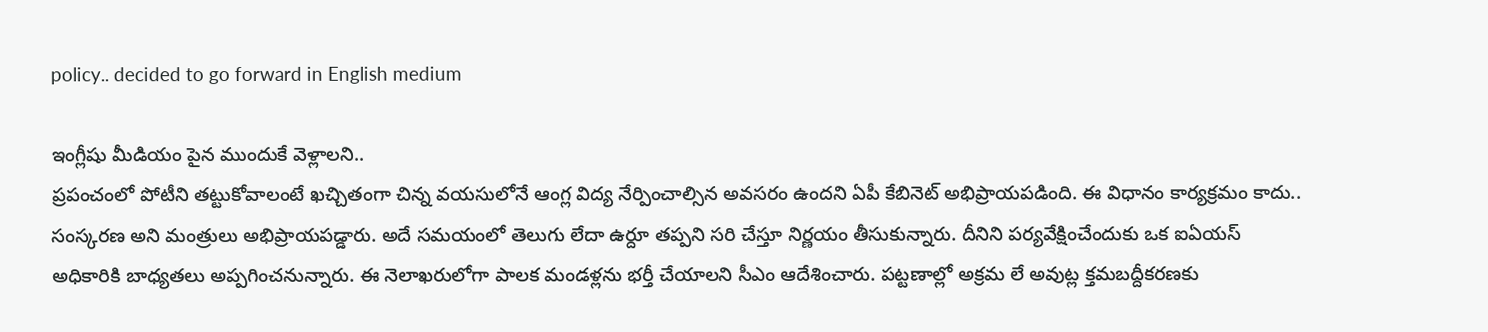policy.. decided to go forward in English medium

ఇంగ్లీషు మీడియం పైన ముందుకే వెళ్లాలని..
ప్రపంచంలో పోటీని తట్టుకోవాలంటే ఖచ్చితంగా చిన్న వయసులోనే ఆంగ్ల విద్య నేర్పించాల్సిన అవసరం ఉందని ఏపీ కేబినెట్ అభిప్రాయపడింది. ఈ విధానం కార్యక్రమం కాదు.. సంస్కరణ అని మంత్రులు అభిప్రాయపడ్డారు. అదే సమయంలో తెలుగు లేదా ఉర్దూ తప్పని సరి చేస్తూ నిర్ణయం తీసుకున్నారు. దీనిని పర్యవేక్షించేందుకు ఒక ఐఏయస్ అధికారికి బాధ్యతలు అప్పగించనున్నారు. ఈ నెలాఖరులోగా పాలక మండళ్లను భర్తీ చేయాలని సీఎం ఆదేశించారు. పట్టణాల్లో అక్రమ లే అవుట్ల క్తమబద్దీకరణకు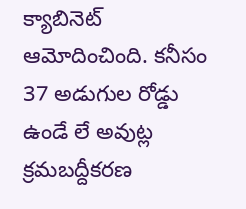క్యాబినెట్ ఆమోదించింది. కనీసం 37 అడుగుల రోడ్డు ఉండే లే అవుట్ల క్రమబద్దీకరణ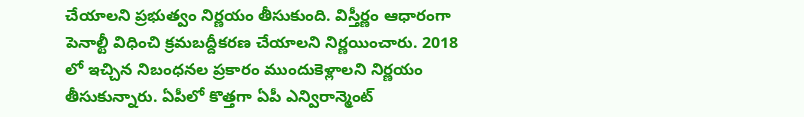చేయాలని ప్రభుత్వం నిర్ణయం తీసుకుంది. విస్తీర్ణం ఆధారంగా పెనాల్టీ విధించి క్రమబద్దీకరణ చేయాలని నిర్ణయించారు. 2018 లో ఇచ్చిన నిబంధనల ప్రకారం ముందుకెళ్లాలని నిర్ణయం తీసుకున్నారు. ఏపీలో కొత్తగా ఏపీ ఎన్విరాన్మెంట్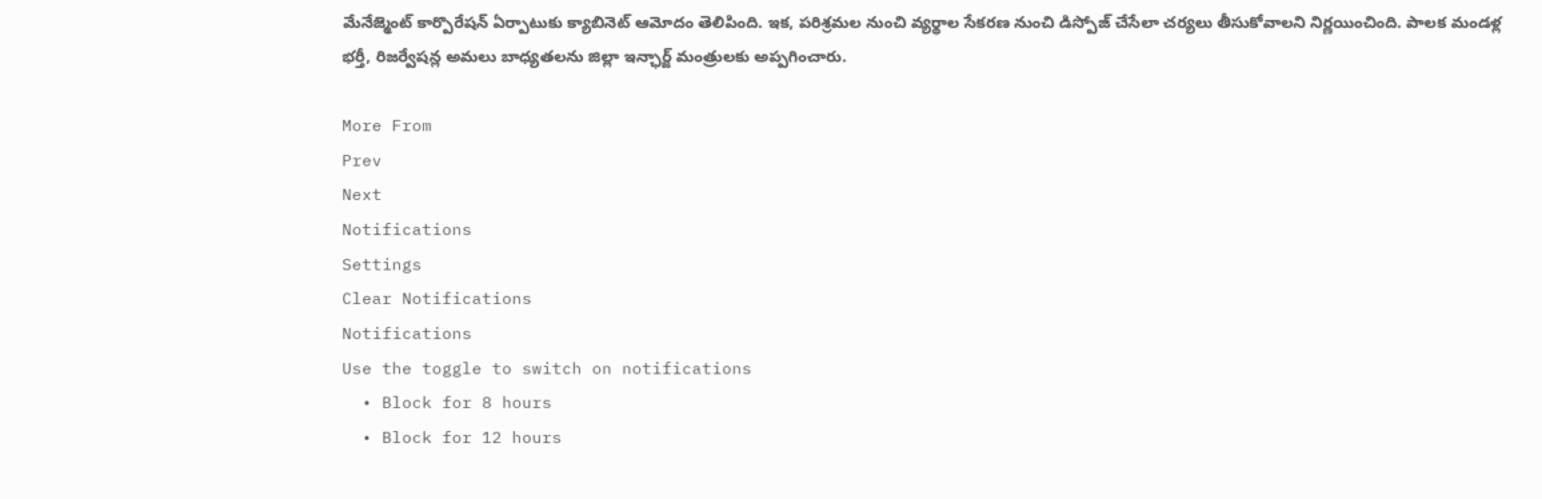మేనేజ్మెంట్ కార్పొరేషన్ ఏర్పాటుకు క్యాబినెట్ ఆమోదం తెలిపింది. ఇక, పరిశ్రమల నుంచి వ్యర్థాల సేకరణ నుంచి డిస్పోజ్ చేసేలా చర్యలు తీసుకోవాలని నిర్ణయించింది. పాలక మండళ్ల భర్తీ, రిజర్వేషన్ల అమలు బాధ్యతలను జిల్లా ఇన్ఛార్జ్ మంత్రులకు అప్పగించారు.

More From
Prev
Next
Notifications
Settings
Clear Notifications
Notifications
Use the toggle to switch on notifications
  • Block for 8 hours
  • Block for 12 hours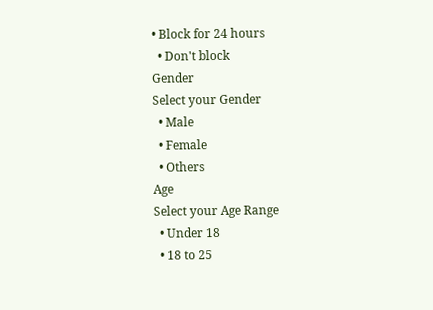• Block for 24 hours
  • Don't block
Gender
Select your Gender
  • Male
  • Female
  • Others
Age
Select your Age Range
  • Under 18
  • 18 to 25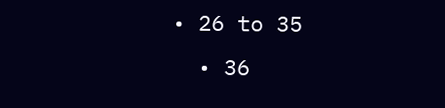• 26 to 35
  • 36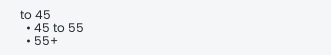to 45
  • 45 to 55
  • 55+